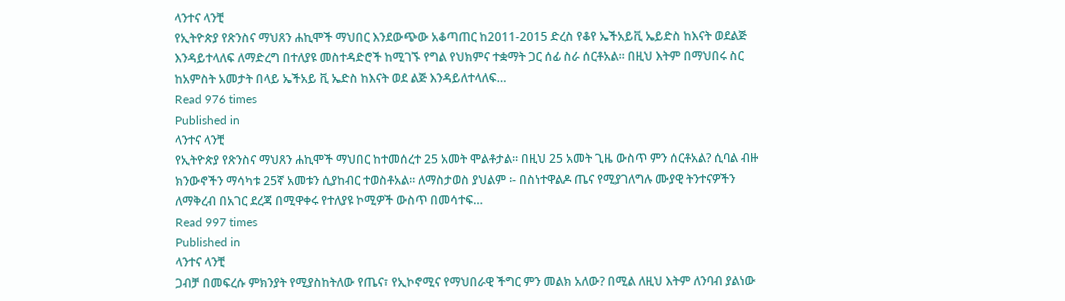ላንተና ላንቺ
የኢትዮጵያ የጽንስና ማህጸን ሐኪሞች ማህበር እንደውጭው አቆጣጠር ከ2011-2015 ድረስ የቆየ ኤችአይቪ ኤይድስ ከእናት ወደልጅ እንዳይተላለፍ ለማድረግ በተለያዩ መስተዳድሮች ከሚገኙ የግል የህክምና ተቋማት ጋር ሰፊ ስራ ሰርቶአል። በዚህ እትም በማህበሩ ስር ከአምስት አመታት በላይ ኤችአይ ቪ ኤድስ ከእናት ወደ ልጅ እንዳይለተላለፍ…
Read 976 times
Published in
ላንተና ላንቺ
የኢትዮጵያ የጽንስና ማህጸን ሐኪሞች ማህበር ከተመሰረተ 25 አመት ሞልቶታል። በዚህ 25 አመት ጊዜ ውስጥ ምን ሰርቶአል? ሲባል ብዙ ክንውኖችን ማሳካቱ 25ኛ አመቱን ሲያከብር ተወስቶአል። ለማስታወስ ያህልም ፡- በስነተዋልዶ ጤና የሚያገለግሉ ሙያዊ ትንተናዎችን ለማቅረብ በአገር ደረጃ በሚዋቀሩ የተለያዩ ኮሚዎች ውስጥ በመሳተፍ…
Read 997 times
Published in
ላንተና ላንቺ
ጋብቻ በመፍረሱ ምክንያት የሚያስከትለው የጤና፣ የኢኮኖሚና የማህበራዊ ችግር ምን መልክ አለው? በሚል ለዚህ እትም ለንባብ ያልነው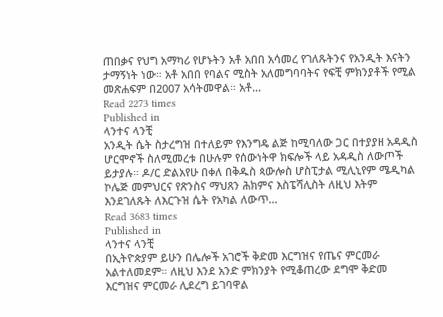ጠበቃና የህግ አማካሪ የሆኑትን አቶ አበበ አሳመረ የገለጹትንና የአንዲት እናትን ታማኝነት ነው። አቶ አበበ የባልና ሚስት አለመግባባትና የፍቺ ምክንያቶች የሚል መጽሐፍም በ2007 አሳትመዋል። አቶ…
Read 2273 times
Published in
ላንተና ላንቺ
አንዲት ሴት ስታረግዝ በተለይም የእንግዴ ልጅ ከሚባለው ጋር በተያያዘ አዳዲስ ሆርሞኖች ስለሚመረቱ በሁሉም የሰውነትዋ ክፍሎች ላይ አዳዲስ ለውጦች ይታያሉ። ዶ/ር ድልአየሁ በቀለ በቅዱስ ጳውሎስ ሆስፒታል ሚሊኒየም ሜዲካል ኮሌጅ መምህርና የጽንስና ማህጸን ሕክምና እስፔሻሊስት ለዚህ እትም እንደገለጹት ለእርጉዝ ሴት የአካል ለውጥ…
Read 3683 times
Published in
ላንተና ላንቺ
በኢትዮጵያም ይሁን በሌሎች አገሮች ቅድመ እርግዝና የጤና ምርመራ አልተለመደም። ለዚህ እንደ አንድ ምክንያት የሚቆጠረው ደግሞ ቅድመ እርግዝና ምርመራ ሊደረግ ይገባዋል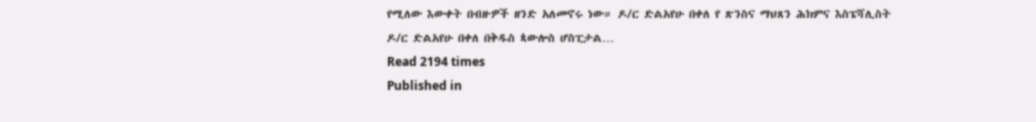የሚለው እውቀት በብዙዎች ዘንድ አለመኖሩ ነው። ዶ/ር ድልአየሁ በቀለ የ ጽንስና ማህጸን ሕክምና እስፔሻሊስት ዶ/ር ድልአየሁ በቀለ በቅዱስ ጳውሎስ ሆስፒታል…
Read 2194 times
Published in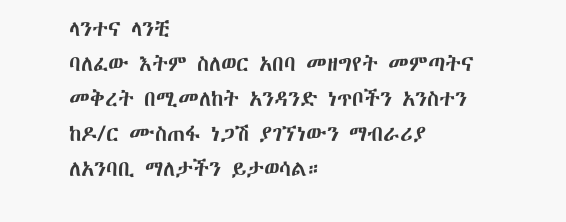ላንተና ላንቺ
ባለፈው እትም ስለወር አበባ መዘግየት መምጣትና መቅረት በሚመለከት አንዳንድ ነጥቦችን አንስተን ከዶ/ር ሙስጠፋ ነጋሽ ያገኘነውን ማብራሪያ ለአንባቢ ማለታችን ይታወሳል።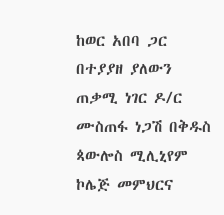ከወር አበባ ጋር በተያያዘ ያለውን ጠቃሚ ነገር ዶ/ር ሙስጠፋ ነጋሽ በቅዱስ ጳውሎስ ሚሊኒየም ኮሌጅ መምህርና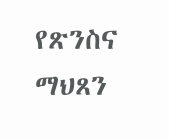የጽንስና ማህጸን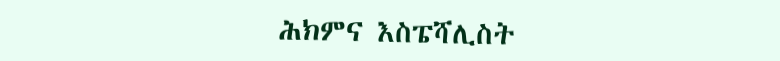ሕክምና እስፔሻሊስት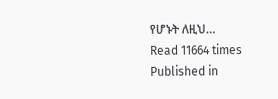የሆኑት ለዚህ…
Read 11664 times
Published in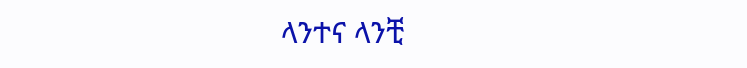ላንተና ላንቺ